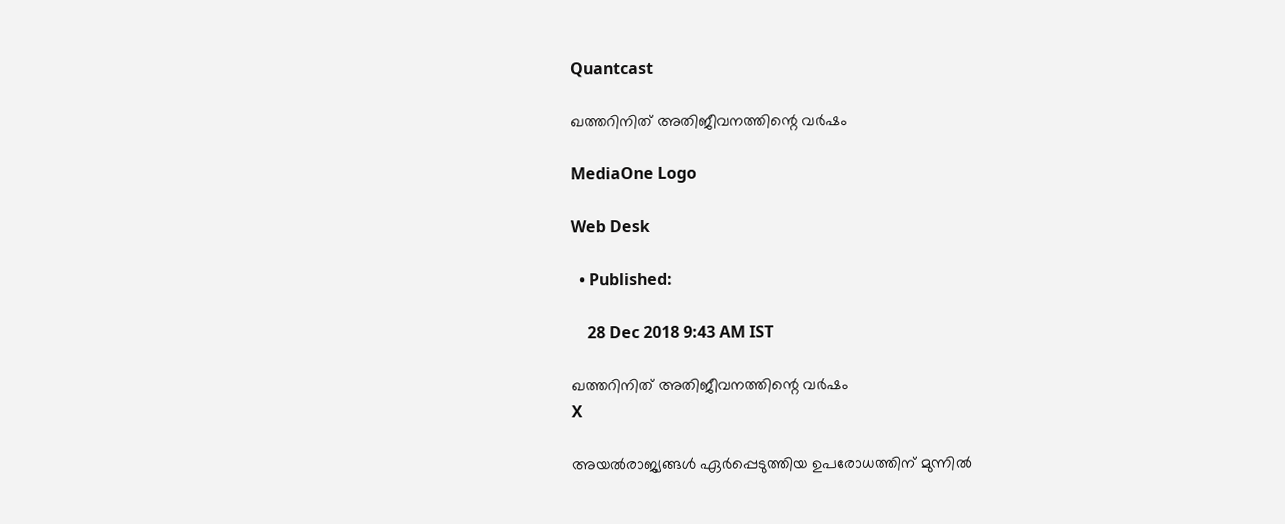Quantcast

ഖത്തറിനിത് അതിജീവനത്തിന്റെ വര്‍ഷം

MediaOne Logo

Web Desk

  • Published:

    28 Dec 2018 9:43 AM IST

ഖത്തറിനിത് അതിജീവനത്തിന്റെ വര്‍ഷം
X

അയല്‍രാജ്യങ്ങള്‍ ഏര്‍പ്പെടുത്തിയ ഉപരോധത്തിന് മുന്നില്‍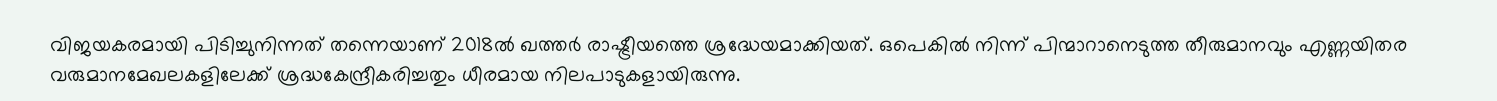വിജയകരമായി പിടിച്ചുനിന്നത് തന്നെയാണ് 2018ല്‍ ഖത്തര്‍ രാഷ്ട്രീയത്തെ ശ്രദ്ധേയമാക്കിയത്. ഒപെകില്‍ നിന്ന് പിന്മാറാനെടുത്ത തീരുമാനവും എണ്ണയിതര വരുമാനമേഖലകളിലേക്ക് ശ്രദ്ധകേന്ദ്രീകരിച്ചതും ധീരമായ നിലപാടുകളായിരുന്നു.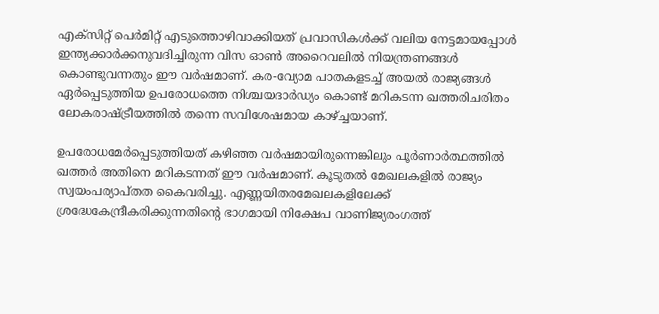എക്സിറ്റ് പെര്‍മിറ്റ് എടുത്തൊഴിവാക്കിയത് പ്രവാസികള്‍ക്ക് വലിയ നേട്ടമായപ്പോള്‍ ഇന്ത്യക്കാര്‍ക്കനുവദിച്ചിരുന്ന വിസ ഓണ്‍ അറൈവലില്‍ നിയന്ത്രണങ്ങള്‍ കൊണ്ടുവന്നതും ഈ വര്‍ഷമാണ്. കര-വ്യോമ പാതകളടച്ച് അയല്‍ രാജ്യങ്ങള്‍ ഏര്‍പ്പെടുത്തിയ ഉപരോധത്തെ നിശ്ചയദാര്‍ഡ്യം കൊണ്ട് മറികടന്ന ഖത്തരിചരിതം ലോകരാഷ്ട്രീയത്തില്‍ തന്നെ സവിശേഷമായ കാഴ്ച്ചയാണ്.

ഉപരോധമേര്‍പ്പെടുത്തിയത് കഴിഞ്ഞ വര്‍ഷമായിരുന്നെങ്കിലും പൂര്‍ണാര്‍ത്ഥത്തില്‍ ഖത്തര്‍ അതിനെ മറികടന്നത് ഈ വര്‍ഷമാണ്. കൂടുതല്‍ മേഖലകളില്‍ രാജ്യം സ്വയംപര്യാപ്തത കൈവരിച്ചു. എണ്ണയിതരമേഖലകളിലേക്ക് ശ്രദ്ധേകേന്ദ്രീകരിക്കുന്നതിന്‍റെ ഭാഗമായി നിക്ഷേപ വാണിജ്യരംഗത്ത്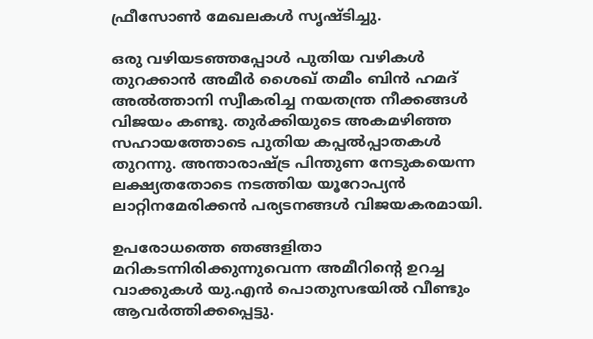ഫ്രീസോണ്‍ മേഖലകള്‍ സൃഷ്ടിച്ചു.

ഒരു വഴിയടഞ്ഞപ്പോള്‍ പുതിയ വഴികള്‍ തുറക്കാന്‍ അമീര്‍ ശൈഖ് തമീം ബിന്‍ ഹമദ് അല്‍ത്താനി സ്വീകരിച്ച നയതന്ത്ര നീക്കങ്ങള്‍ വിജയം കണ്ടു. തുര്‍ക്കിയുടെ അകമഴിഞ്ഞ സഹായത്തോടെ പുതിയ കപ്പല്‍പ്പാതകള്‍ തുറന്നു. അന്താരാഷ്ട്ര പിന്തുണ നേടുകയെന്ന ലക്ഷ്യതതോടെ നടത്തിയ യൂറോപ്യന്‍ ലാറ്റിനമേരിക്കന്‍ പര്യടനങ്ങള്‍ വിജയകരമായി.

ഉപരോധത്തെ ഞങ്ങളിതാ മറികടന്നിരിക്കുന്നുവെന്ന അമീറിന്‍റെ ഉറച്ച വാക്കുകള്‍ യു.എന്‍ പൊതുസഭയില്‍ വീണ്ടും ആവര്‍ത്തിക്കപ്പെട്ടു.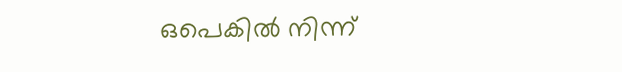ഒപെകില്‍ നിന്ന്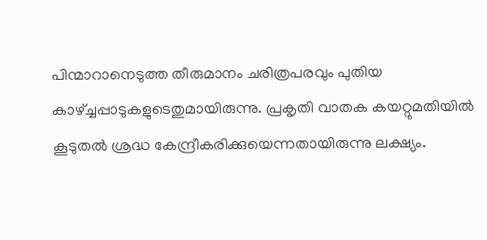പിന്മാറാനെടുത്ത തീരുമാനം ചരിത്രപരവും പുതിയ കാഴ്ച്ചപ്പാടുകളുടെതുമായിരുന്നു. പ്രകൃതി വാതക കയറ്റുമതിയില്‍ കൂടുതല്‍ ശ്രദ്ധ കേന്ദ്രീകരിക്കുയെന്നതായിരുന്നു ലക്ഷ്യം.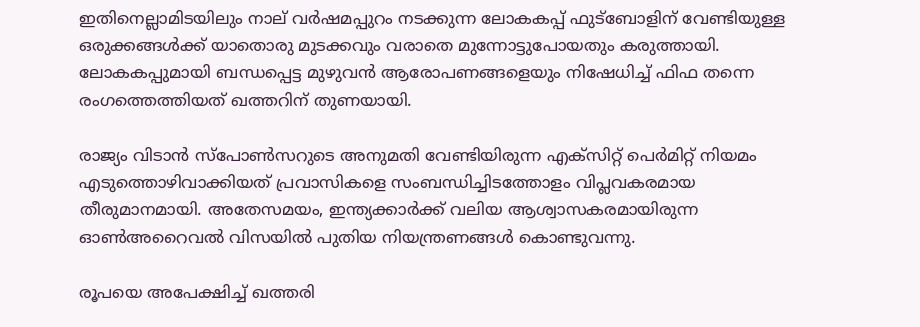ഇതിനെല്ലാമിടയിലും നാല് വര്‍ഷമപ്പുറം നടക്കുന്ന ലോകകപ്പ് ഫുട്ബോളിന് വേണ്ടിയുള്ള ഒരുക്കങ്ങള്‍ക്ക് യാതൊരു മുടക്കവും വരാതെ മുന്നോട്ടുപോയതും കരുത്തായി. ലോകകപ്പുമായി ബന്ധപ്പെട്ട മുഴുവന്‍ ആരോപണങ്ങളെയും നിഷേധിച്ച് ഫിഫ തന്നെ രംഗത്തെത്തിയത് ഖത്തറിന് തുണയായി.

രാജ്യം വിടാന്‍ സ്പോണ്‍സറുടെ അനുമതി വേണ്ടിയിരുന്ന എക്സിറ്റ് പെര്‍മിറ്റ് നിയമം എടുത്തൊഴിവാക്കിയത് പ്രവാസികളെ സംബന്ധിച്ചിടത്തോളം വിപ്ലവകരമായ തീരുമാനമായി. അതേസമയം, ഇന്ത്യക്കാര്‍ക്ക് വലിയ ആശ്വാസകരമായിരുന്ന ഓണ്‍അറൈവല്‍ വിസയില്‍ പുതിയ നിയന്ത്രണങ്ങള്‍ കൊണ്ടുവന്നു.

രൂപയെ അപേക്ഷിച്ച് ഖത്തരി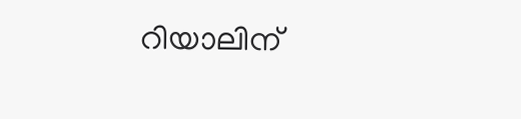റിയാലിന്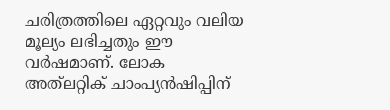ചരിത്രത്തിലെ ഏറ്റവും വലിയ മൂല്യം ലഭിച്ചതും ഈ വര്‍ഷമാണ്. ലോക അത്‍‍‍ലറ്റിക് ചാംപ്യന്‍ഷിപ്പിന്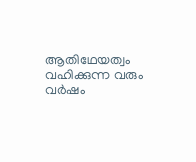ആതിഥേയത്വം വഹിക്കുന്ന വരും വര്‍ഷം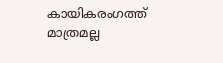കായികരംഗത്ത് മാത്രമല്ല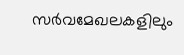സര്‍വമേഖലകളിലും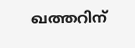ഖത്തറിന്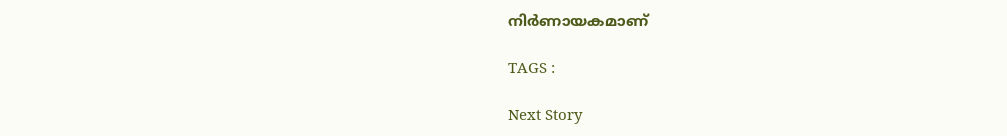നിര്‍ണായകമാണ്

TAGS :

Next Story